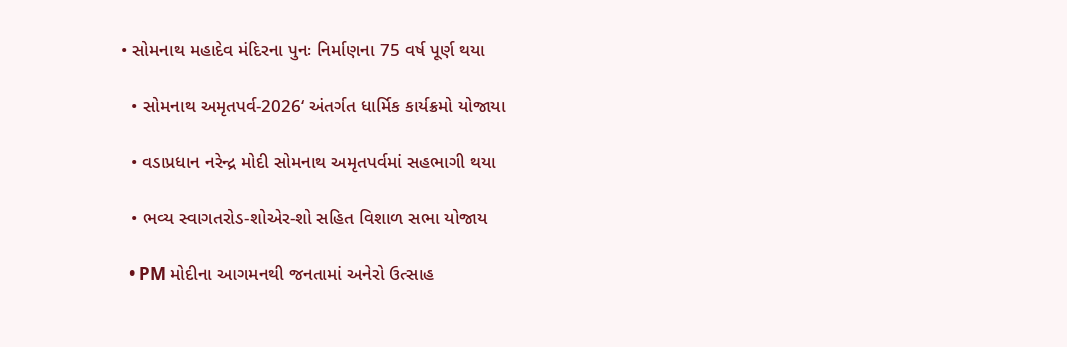• સોમનાથ મહાદેવ મંદિરના પુનઃ નિર્માણના 75 વર્ષ પૂર્ણ થયા

  • સોમનાથ અમૃતપર્વ-2026‘ અંતર્ગત ધાર્મિક કાર્યક્રમો યોજાયા

  • વડાપ્રધાન નરેન્દ્ર મોદી સોમનાથ અમૃતપર્વમાં સહભાગી થયા

  • ભવ્ય સ્વાગતરોડ-શોએર-શો સહિત વિશાળ સભા યોજાય

  • PM મોદીના આગમનથી જનતામાં અનેરો ઉત્સાહ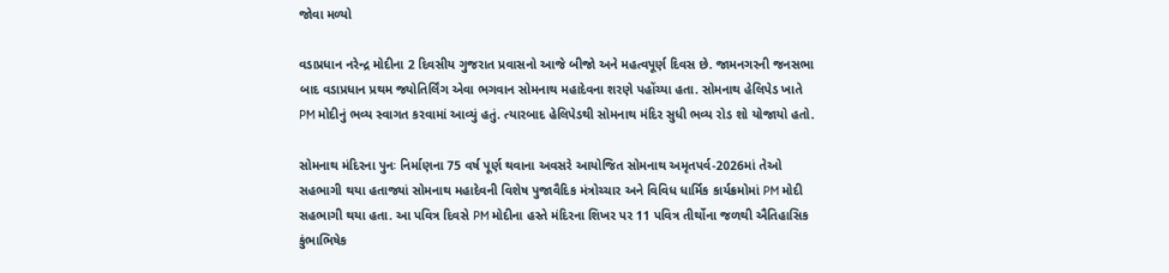જોવા મળ્યો

વડાપ્રધાન નરેન્દ્ર મોદીના 2 દિવસીય ગુજરાત પ્રવાસનો આજે બીજો અને મહત્વપૂર્ણ દિવસ છે. જામનગરની જનસભા બાદ વડાપ્રધાન પ્રથમ જ્યોતિર્લિંગ એવા ભગવાન સોમનાથ મહાદેવના શરણે પહોંચ્યા હતા. સોમનાથ હેલિપેડ ખાતે PM મોદીનું ભવ્ય સ્વાગત કરવામાં આવ્યું હતું. ત્યારબાદ હેલિપેડથી સોમનાથ મંદિર સુધી ભવ્ય રોડ શો યોજાયો હતો.

સોમનાથ મંદિરના પુનઃ નિર્માણના 75 વર્ષ પૂર્ણ થવાના અવસરે આયોજિત સોમનાથ અમૃતપર્વ-2026માં તેઓ સહભાગી થયા હતાજ્યાં સોમનાથ મહાદેવની વિશેષ પુજાવૈદિક મંત્રોચ્ચાર અને વિવિધ ધાર્મિક કાર્યક્રમોમાં PM મોદી સહભાગી થયા હતા. આ પવિત્ર દિવસે PM મોદીના હસ્તે મંદિરના શિખર પર 11 પવિત્ર તીર્થોના જળથી ઐતિહાસિક કુંભાભિષેક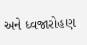અને ધ્વજારોહણ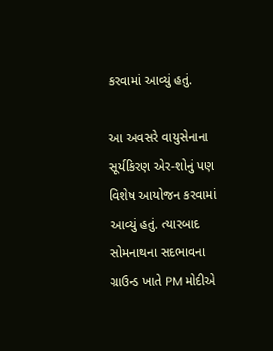કરવામાં આવ્યું હતું.

આ અવસરે વાયુસેનાના સૂર્યકિરણ એર-શોનું પણ વિશેષ આયોજન કરવામાં આવ્યું હતું. ત્યારબાદ સોમનાથના સદભાવના ગ્રાઉન્ડ ખાતે PM મોદીએ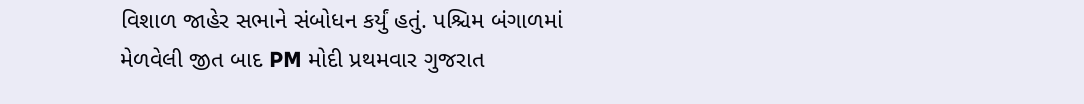વિશાળ જાહેર સભાને સંબોધન કર્યું હતું. પશ્ચિમ બંગાળમાં મેળવેલી જીત બાદ PM મોદી પ્રથમવાર ગુજરાત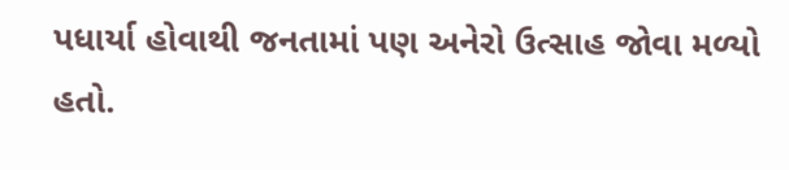પધાર્યા હોવાથી જનતામાં પણ અનેરો ઉત્સાહ જોવા મળ્યો હતો.